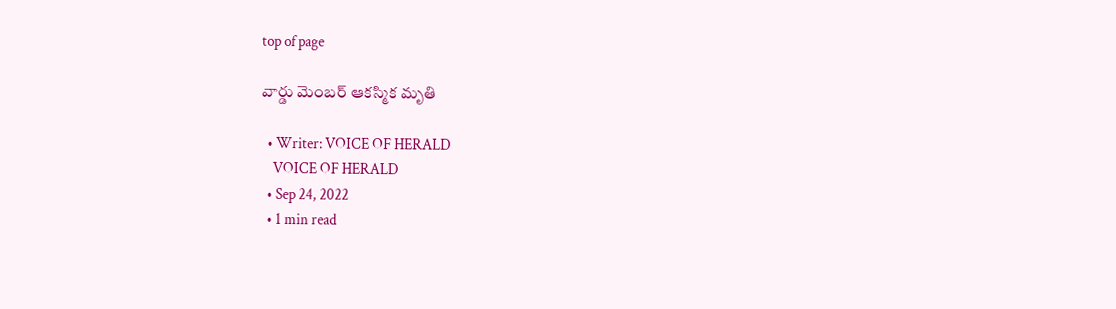top of page

వార్డు మెంబర్ ఆకస్మిక మృతి

  • Writer: VOICE OF HERALD
    VOICE OF HERALD
  • Sep 24, 2022
  • 1 min read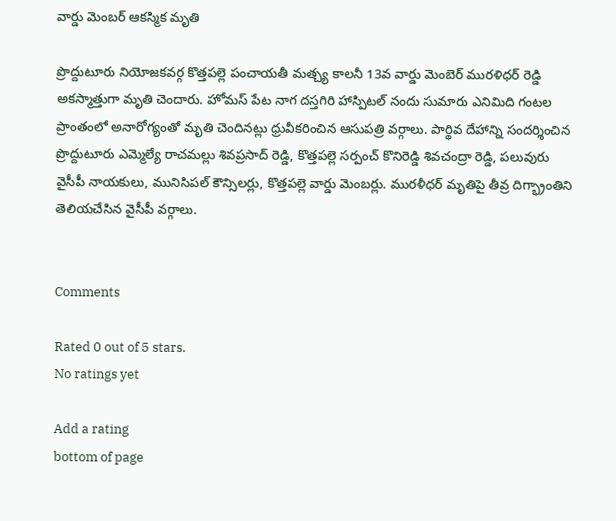వార్డు మెంబర్ ఆకస్మిక మృతి

ప్రొద్దుటూరు నియోజకవర్గ కొత్తపల్లె పంచాయతీ మత్చ్య కాలనీ 13వ వార్డు మెంబెర్ మురళిధర్ రెడ్డి అకస్మాత్తుగా మృతి చెందారు. హోమస్ పేట నాగ దస్తగిరి హాస్పిటల్ నందు సుమారు ఎనిమిది గంటల ప్రాంతంలో అనారోగ్యంతో మృతి చెందినట్లు ధ్రువీకరించిన ఆసుపత్రి వర్గాలు. పార్థివ దేహాన్ని సందర్శించిన ప్రొద్దుటూరు ఎమ్మెల్యే రాచమల్లు శివప్రసాద్ రెడ్డి, కొత్తపల్లె సర్పంచ్ కొనిరెడ్డి శివచంద్రా రెడ్డి, పలువురు వైసీపీ నాయకులు, మునిసిపల్ కౌన్సిలర్లు, కొత్తపల్లె వార్డు మెంబర్లు. మురళీధర్ మృతిపై తీవ్ర దిగ్భ్రాంతిని తెలియచేసిన వైసీపీ వర్గాలు.


Comments

Rated 0 out of 5 stars.
No ratings yet

Add a rating
bottom of page